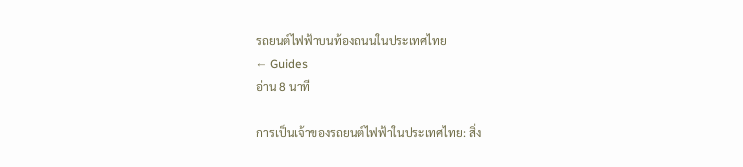รถยนต์ไฟฟ้าบนท้องถนนในประเทศไทย
← Guides
อ่าน 8 นาที

การเป็นเจ้าของรถยนต์ไฟฟ้าในประเทศไทย: สิ่ง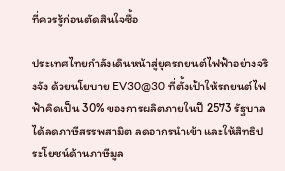ที่ควรรู้ก่อนตัดสินใจซื้อ

ประเทศไทยกำลังเดินหน้าสู่ยุครถยนต์ไฟฟ้าอย่างจริงจัง ด้วยนโยบาย EV30@30 ที่ตั้งเป้าให้รถยนต์ไฟฟ้าคิดเป็น 30% ของการผลิตภายในปี 2573 รัฐบาลได้ลดภาษีสรรพสามิต ลดอากรนำเข้า และให้สิทธิประโยชน์ด้านภาษีมูล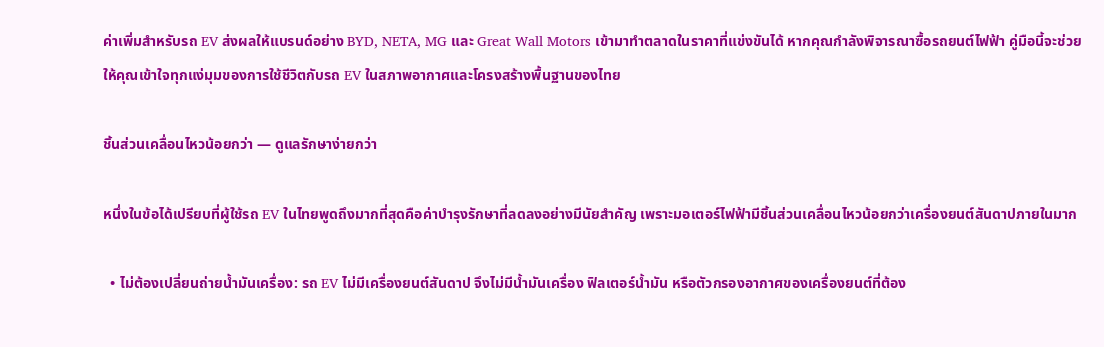ค่าเพิ่มสำหรับรถ EV ส่งผลให้แบรนด์อย่าง BYD, NETA, MG และ Great Wall Motors เข้ามาทำตลาดในราคาที่แข่งขันได้ หากคุณกำลังพิจารณาซื้อรถยนต์ไฟฟ้า คู่มือนี้จะช่วยให้คุณเข้าใจทุกแง่มุมของการใช้ชีวิตกับรถ EV ในสภาพอากาศและโครงสร้างพื้นฐานของไทย

ชิ้นส่วนเคลื่อนไหวน้อยกว่า — ดูแลรักษาง่ายกว่า

หนึ่งในข้อได้เปรียบที่ผู้ใช้รถ EV ในไทยพูดถึงมากที่สุดคือค่าบำรุงรักษาที่ลดลงอย่างมีนัยสำคัญ เพราะมอเตอร์ไฟฟ้ามีชิ้นส่วนเคลื่อนไหวน้อยกว่าเครื่องยนต์สันดาปภายในมาก

  • ไม่ต้องเปลี่ยนถ่ายน้ำมันเครื่อง: รถ EV ไม่มีเครื่องยนต์สันดาป จึงไม่มีน้ำมันเครื่อง ฟิลเตอร์น้ำมัน หรือตัวกรองอากาศของเครื่องยนต์ที่ต้อง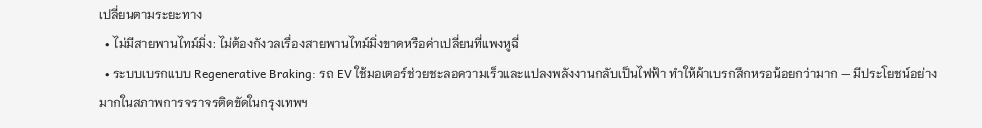เปลี่ยนตามระยะทาง
  • ไม่มีสายพานไทม์มิ่ง: ไม่ต้องกังวลเรื่องสายพานไทม์มิ่งขาดหรือค่าเปลี่ยนที่แพงหูฉี่
  • ระบบเบรกแบบ Regenerative Braking: รถ EV ใช้มอเตอร์ช่วยชะลอความเร็วและแปลงพลังงานกลับเป็นไฟฟ้า ทำให้ผ้าเบรกสึกหรอน้อยกว่ามาก — มีประโยชน์อย่างมากในสภาพการจราจรติดขัดในกรุงเทพฯ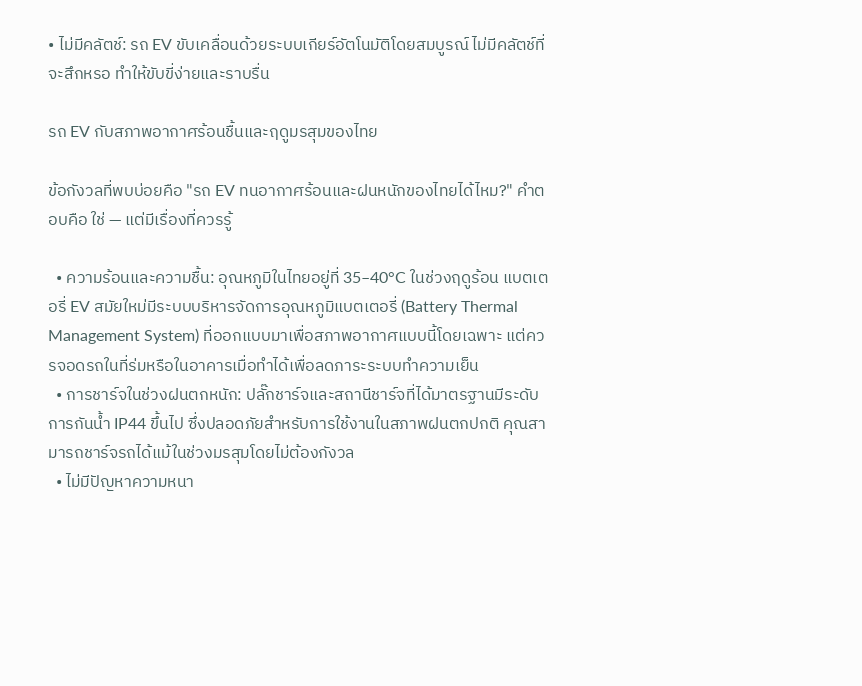• ไม่มีคลัตช์: รถ EV ขับเคลื่อนด้วยระบบเกียร์อัตโนมัติโดยสมบูรณ์ ไม่มีคลัตช์ที่จะสึกหรอ ทำให้ขับขี่ง่ายและราบรื่น

รถ EV กับสภาพอากาศร้อนชื้นและฤดูมรสุมของไทย

ข้อกังวลที่พบบ่อยคือ "รถ EV ทนอากาศร้อนและฝนหนักของไทยได้ไหม?" คำตอบคือ ใช่ — แต่มีเรื่องที่ควรรู้

  • ความร้อนและความชื้น: อุณหภูมิในไทยอยู่ที่ 35–40°C ในช่วงฤดูร้อน แบตเตอรี่ EV สมัยใหม่มีระบบบริหารจัดการอุณหภูมิแบตเตอรี่ (Battery Thermal Management System) ที่ออกแบบมาเพื่อสภาพอากาศแบบนี้โดยเฉพาะ แต่ควรจอดรถในที่ร่มหรือในอาคารเมื่อทำได้เพื่อลดภาระระบบทำความเย็น
  • การชาร์จในช่วงฝนตกหนัก: ปลั๊กชาร์จและสถานีชาร์จที่ได้มาตรฐานมีระดับการกันน้ำ IP44 ขึ้นไป ซึ่งปลอดภัยสำหรับการใช้งานในสภาพฝนตกปกติ คุณสามารถชาร์จรถได้แม้ในช่วงมรสุมโดยไม่ต้องกังวล
  • ไม่มีปัญหาความหนา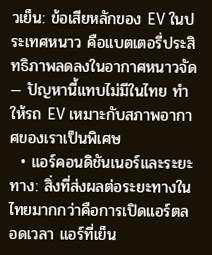วเย็น: ข้อเสียหลักของ EV ในประเทศหนาว คือแบตเตอรี่ประสิทธิภาพลดลงในอากาศหนาวจัด — ปัญหานี้แทบไม่มีในไทย ทำให้รถ EV เหมาะกับสภาพอากาศของเราเป็นพิเศษ
  • แอร์คอนดิชันเนอร์และระยะทาง: สิ่งที่ส่งผลต่อระยะทางในไทยมากกว่าคือการเปิดแอร์ตลอดเวลา แอร์ที่เย็น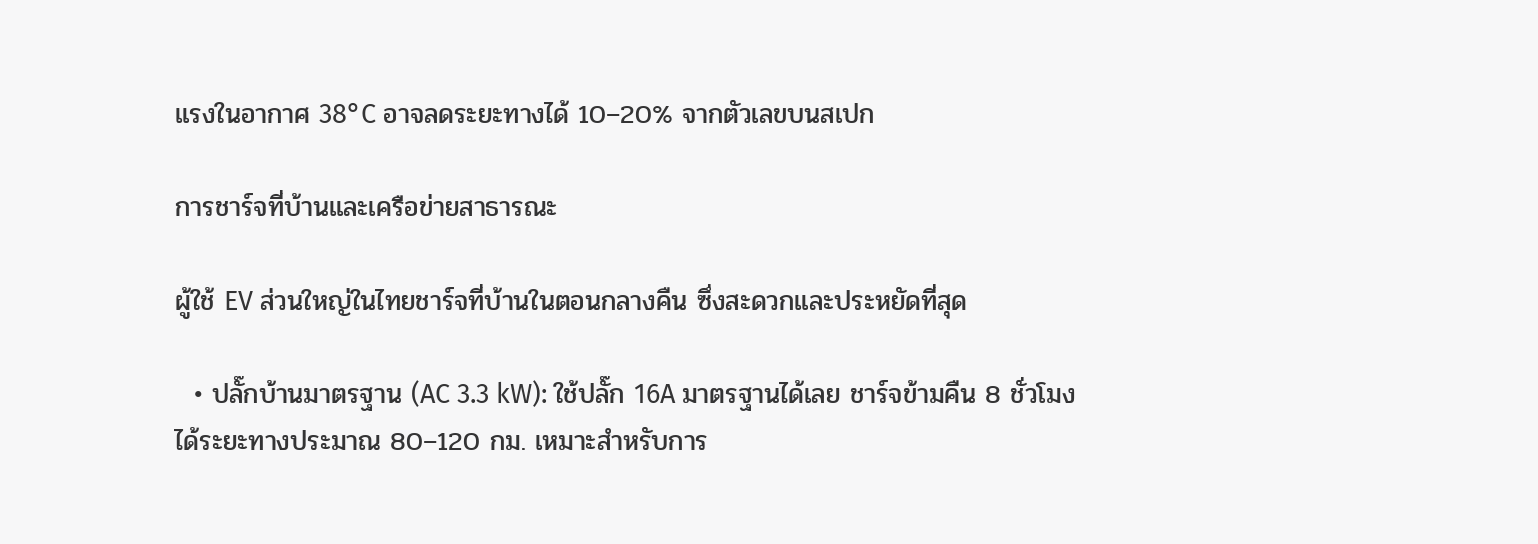แรงในอากาศ 38°C อาจลดระยะทางได้ 10–20% จากตัวเลขบนสเปก

การชาร์จที่บ้านและเครือข่ายสาธารณะ

ผู้ใช้ EV ส่วนใหญ่ในไทยชาร์จที่บ้านในตอนกลางคืน ซึ่งสะดวกและประหยัดที่สุด

  • ปลั๊กบ้านมาตรฐาน (AC 3.3 kW): ใช้ปลั๊ก 16A มาตรฐานได้เลย ชาร์จข้ามคืน 8 ชั่วโมงได้ระยะทางประมาณ 80–120 กม. เหมาะสำหรับการ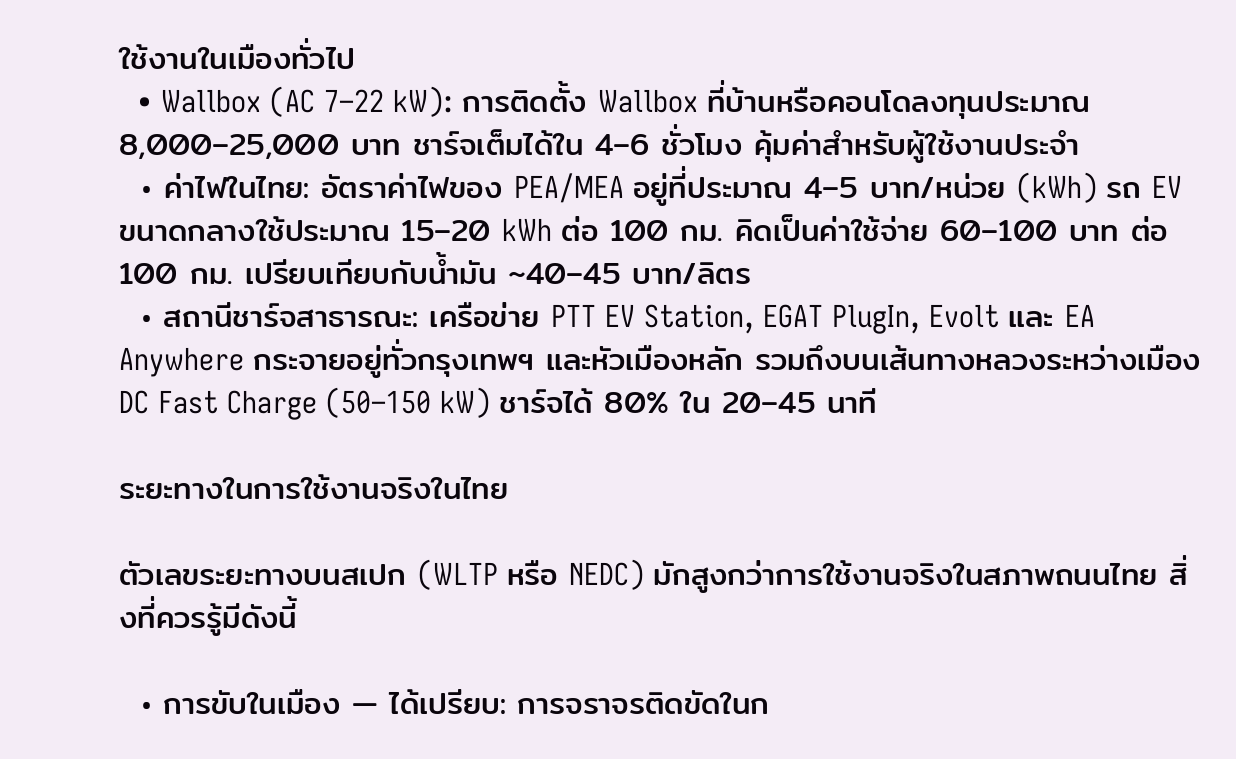ใช้งานในเมืองทั่วไป
  • Wallbox (AC 7–22 kW): การติดตั้ง Wallbox ที่บ้านหรือคอนโดลงทุนประมาณ 8,000–25,000 บาท ชาร์จเต็มได้ใน 4–6 ชั่วโมง คุ้มค่าสำหรับผู้ใช้งานประจำ
  • ค่าไฟในไทย: อัตราค่าไฟของ PEA/MEA อยู่ที่ประมาณ 4–5 บาท/หน่วย (kWh) รถ EV ขนาดกลางใช้ประมาณ 15–20 kWh ต่อ 100 กม. คิดเป็นค่าใช้จ่าย 60–100 บาท ต่อ 100 กม. เปรียบเทียบกับน้ำมัน ~40–45 บาท/ลิตร
  • สถานีชาร์จสาธารณะ: เครือข่าย PTT EV Station, EGAT PlugIn, Evolt และ EA Anywhere กระจายอยู่ทั่วกรุงเทพฯ และหัวเมืองหลัก รวมถึงบนเส้นทางหลวงระหว่างเมือง DC Fast Charge (50–150 kW) ชาร์จได้ 80% ใน 20–45 นาที

ระยะทางในการใช้งานจริงในไทย

ตัวเลขระยะทางบนสเปก (WLTP หรือ NEDC) มักสูงกว่าการใช้งานจริงในสภาพถนนไทย สิ่งที่ควรรู้มีดังนี้

  • การขับในเมือง — ได้เปรียบ: การจราจรติดขัดในก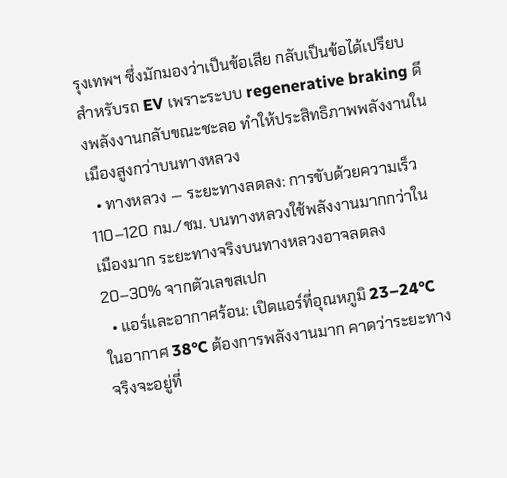รุงเทพฯ ซึ่งมักมองว่าเป็นข้อเสีย กลับเป็นข้อได้เปรียบสำหรับรถ EV เพราะระบบ regenerative braking ดึงพลังงานกลับขณะชะลอ ทำให้ประสิทธิภาพพลังงานในเมืองสูงกว่าบนทางหลวง
  • ทางหลวง — ระยะทางลดลง: การขับด้วยความเร็ว 110–120 กม./ชม. บนทางหลวงใช้พลังงานมากกว่าในเมืองมาก ระยะทางจริงบนทางหลวงอาจลดลง 20–30% จากตัวเลขสเปก
  • แอร์และอากาศร้อน: เปิดแอร์ที่อุณหภูมิ 23–24°C ในอากาศ 38°C ต้องการพลังงานมาก คาดว่าระยะทางจริงจะอยู่ที่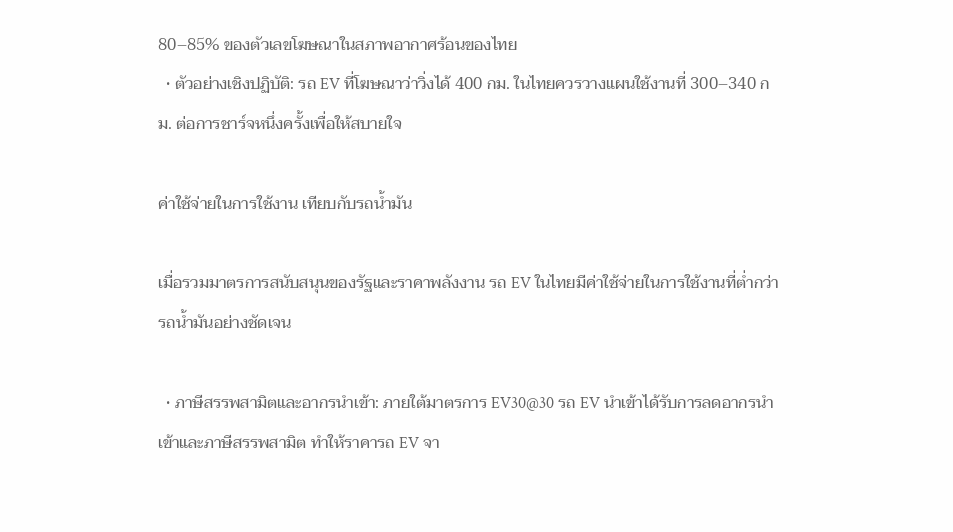80–85% ของตัวเลขโฆษณาในสภาพอากาศร้อนของไทย
  • ตัวอย่างเชิงปฏิบัติ: รถ EV ที่โฆษณาว่าวิ่งได้ 400 กม. ในไทยควรวางแผนใช้งานที่ 300–340 กม. ต่อการชาร์จหนึ่งครั้งเพื่อให้สบายใจ

ค่าใช้จ่ายในการใช้งาน เทียบกับรถน้ำมัน

เมื่อรวมมาตรการสนับสนุนของรัฐและราคาพลังงาน รถ EV ในไทยมีค่าใช้จ่ายในการใช้งานที่ต่ำกว่ารถน้ำมันอย่างชัดเจน

  • ภาษีสรรพสามิตและอากรนำเข้า: ภายใต้มาตรการ EV30@30 รถ EV นำเข้าได้รับการลดอากรนำเข้าและภาษีสรรพสามิต ทำให้ราคารถ EV จา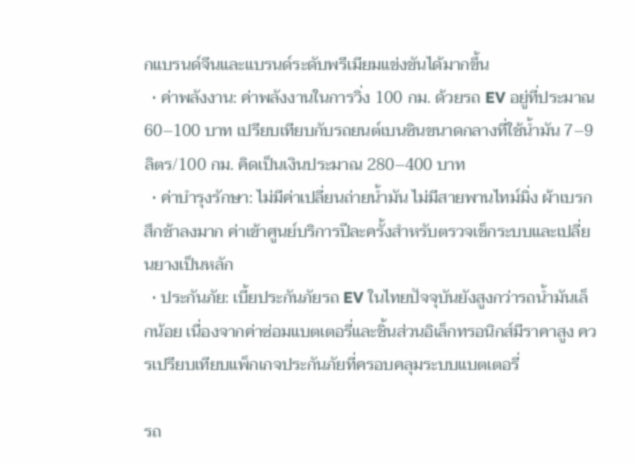กแบรนด์จีนและแบรนด์ระดับพรีเมียมแข่งขันได้มากขึ้น
  • ค่าพลังงาน: ค่าพลังงานในการวิ่ง 100 กม. ด้วยรถ EV อยู่ที่ประมาณ 60–100 บาท เปรียบเทียบกับรถยนต์เบนซินขนาดกลางที่ใช้น้ำมัน 7–9 ลิตร/100 กม. คิดเป็นเงินประมาณ 280–400 บาท
  • ค่าบำรุงรักษา: ไม่มีค่าเปลี่ยนถ่ายน้ำมัน ไม่มีสายพานไทม์มิ่ง ผ้าเบรกสึกช้าลงมาก ค่าเข้าศูนย์บริการปีละครั้งสำหรับตรวจเช็กระบบและเปลี่ยนยางเป็นหลัก
  • ประกันภัย: เบี้ยประกันภัยรถ EV ในไทยปัจจุบันยังสูงกว่ารถน้ำมันเล็กน้อย เนื่องจากค่าซ่อมแบตเตอรี่และชิ้นส่วนอิเล็กทรอนิกส์มีราคาสูง ควรเปรียบเทียบแพ็กเกจประกันภัยที่ครอบคลุมระบบแบตเตอรี่

รถ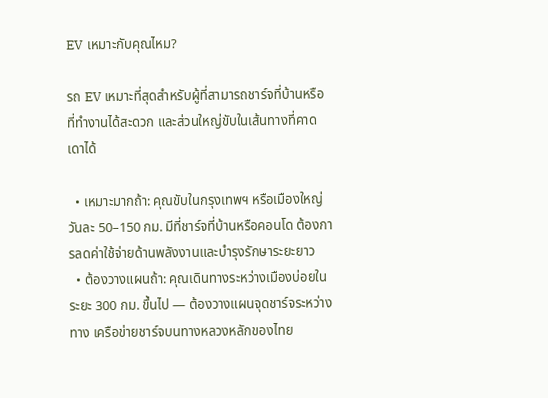EV เหมาะกับคุณไหม?

รถ EV เหมาะที่สุดสำหรับผู้ที่สามารถชาร์จที่บ้านหรือที่ทำงานได้สะดวก และส่วนใหญ่ขับในเส้นทางที่คาดเดาได้

  • เหมาะมากถ้า: คุณขับในกรุงเทพฯ หรือเมืองใหญ่วันละ 50–150 กม. มีที่ชาร์จที่บ้านหรือคอนโด ต้องการลดค่าใช้จ่ายด้านพลังงานและบำรุงรักษาระยะยาว
  • ต้องวางแผนถ้า: คุณเดินทางระหว่างเมืองบ่อยในระยะ 300 กม. ขึ้นไป — ต้องวางแผนจุดชาร์จระหว่างทาง เครือข่ายชาร์จบนทางหลวงหลักของไทย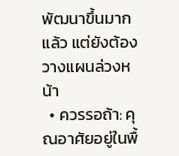พัฒนาขึ้นมากแล้ว แต่ยังต้องวางแผนล่วงหน้า
  • ควรรอถ้า: คุณอาศัยอยู่ในพื้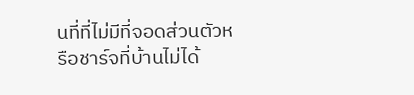นที่ที่ไม่มีที่จอดส่วนตัวหรือชาร์จที่บ้านไม่ได้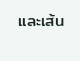และเส้น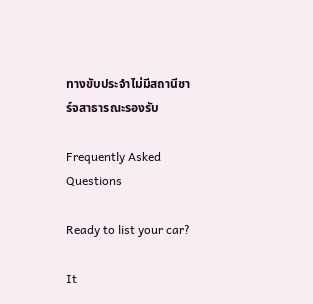ทางขับประจำไม่มีสถานีชาร์จสาธารณะรองรับ

Frequently Asked Questions

Ready to list your car?

It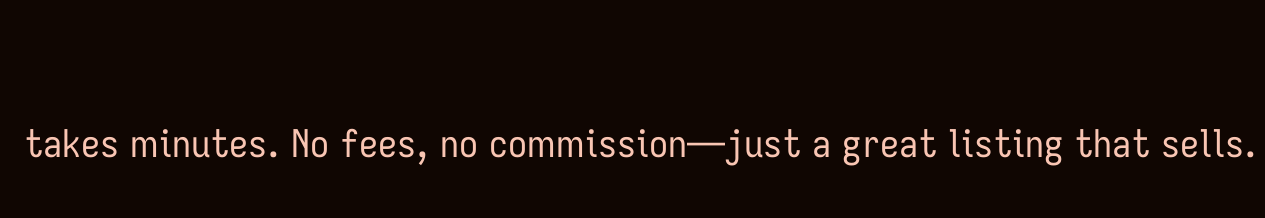takes minutes. No fees, no commission—just a great listing that sells.